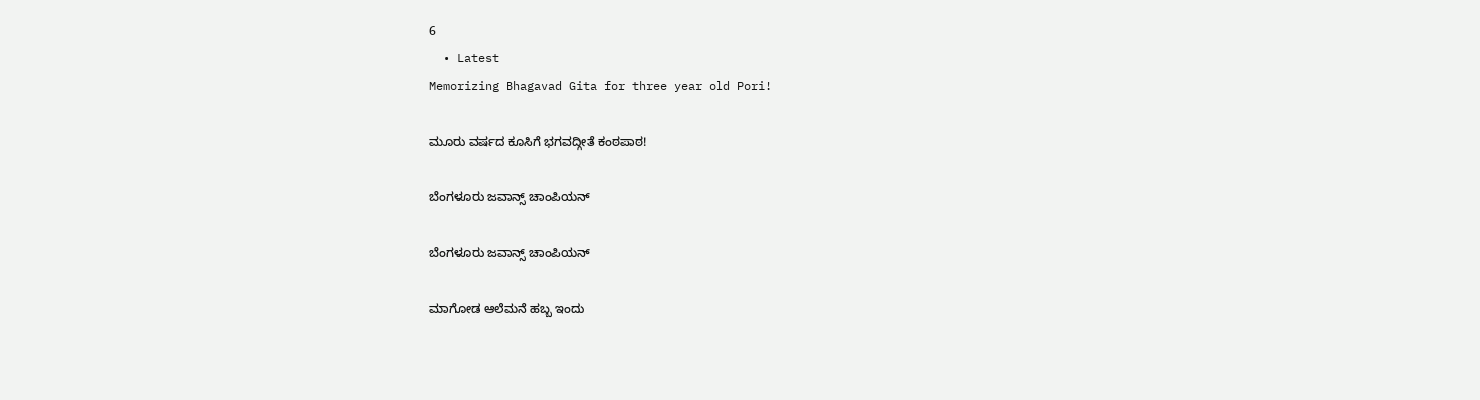6
  • Latest
Memorizing Bhagavad Gita for three year old Pori!

ಮೂರು ವರ್ಷದ ಕೂಸಿಗೆ ಭಗವದ್ಗೀತೆ ಕಂಠಪಾಠ!

ಬೆಂಗಳೂರು ಜವಾನ್ಸ್ ಚಾಂಪಿಯನ್

ಬೆಂಗಳೂರು ಜವಾನ್ಸ್ ಚಾಂಪಿಯನ್

ಮಾಗೋಡ ಆಲೆಮನೆ ಹಬ್ಬ ಇಂದು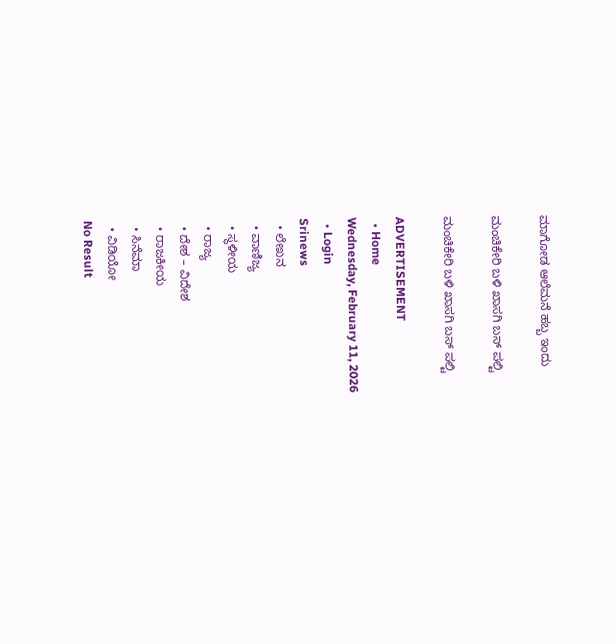ಮಾಗೋಡ ಆಲೆಮನೆ ಹಬ್ಬ ಇಂದು

ಮಂಚಿಕೇರಿ‌ ಬಳಿ ಖಾಸಗಿ ಬಸ್ ಪಲ್ಟಿ

ಮಂಚಿಕೇರಿ‌ ಬಳಿ ಖಾಸಗಿ ಬಸ್ ಪಲ್ಟಿ

ADVERTISEMENT
  • Home
Wednesday, February 11, 2026
  • Login
Srinews
  • ಲೇಖನ
  • ವಾಣಿಜ್ಯ
  • ಸ್ಥಳೀಯ
  • ರಾಜ್ಯ
  • ದೇಶ – ವಿದೇಶ
  • ರಾಜಕೀಯ
  • ಸಿನೆಮಾ
  • ವಿಡಿಯೋ
No Result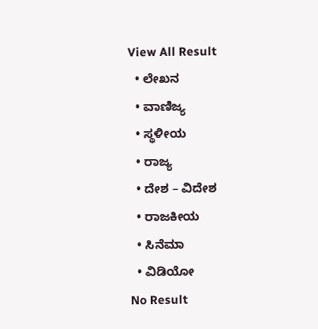View All Result
  • ಲೇಖನ
  • ವಾಣಿಜ್ಯ
  • ಸ್ಥಳೀಯ
  • ರಾಜ್ಯ
  • ದೇಶ – ವಿದೇಶ
  • ರಾಜಕೀಯ
  • ಸಿನೆಮಾ
  • ವಿಡಿಯೋ
No Result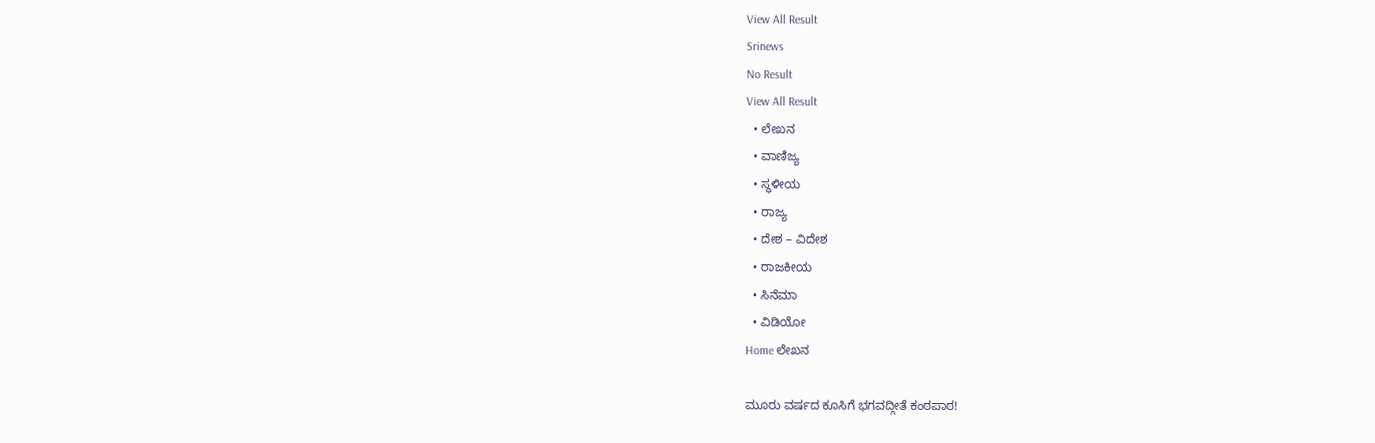View All Result
Srinews
No Result
View All Result
  • ಲೇಖನ
  • ವಾಣಿಜ್ಯ
  • ಸ್ಥಳೀಯ
  • ರಾಜ್ಯ
  • ದೇಶ – ವಿದೇಶ
  • ರಾಜಕೀಯ
  • ಸಿನೆಮಾ
  • ವಿಡಿಯೋ
Home ಲೇಖನ

ಮೂರು ವರ್ಷದ ಕೂಸಿಗೆ ಭಗವದ್ಗೀತೆ ಕಂಠಪಾಠ!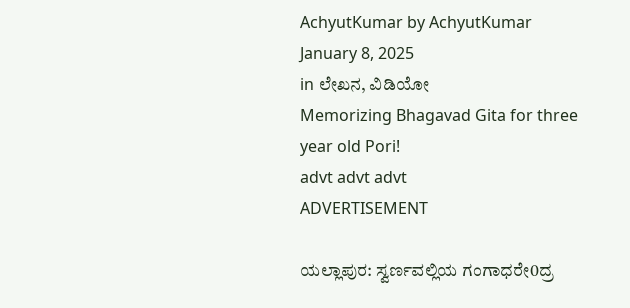AchyutKumar by AchyutKumar
January 8, 2025
in ಲೇಖನ, ವಿಡಿಯೋ
Memorizing Bhagavad Gita for three year old Pori!
advt advt advt
ADVERTISEMENT

ಯಲ್ಲಾಪುರ: ಸ್ವರ್ಣವಲ್ಲಿಯ ಗಂಗಾಧರೇ0ದ್ರ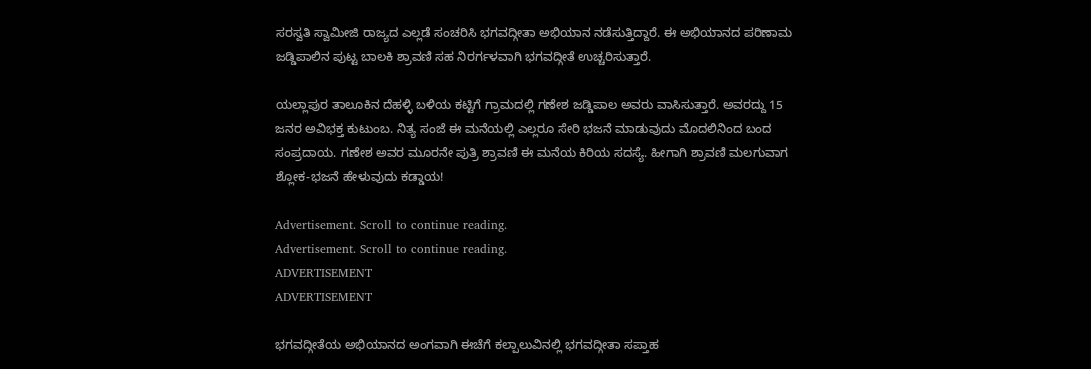ಸರಸ್ವತಿ ಸ್ವಾಮೀಜಿ ರಾಜ್ಯದ ಎಲ್ಲಡೆ ಸಂಚರಿಸಿ ಭಗವದ್ಗೀತಾ ಅಭಿಯಾನ ನಡೆಸುತ್ತಿದ್ದಾರೆ. ಈ ಅಭಿಯಾನದ ಪರಿಣಾಮ ಜಡ್ಡಿಪಾಲಿನ ಪುಟ್ಟ ಬಾಲಕಿ ಶ್ರಾವಣಿ ಸಹ ನಿರರ್ಗಳವಾಗಿ ಭಗವದ್ಗೀತೆ ಉಚ್ಚರಿಸುತ್ತಾರೆ.

ಯಲ್ಲಾಪುರ ತಾಲೂಕಿನ ದೆಹಳ್ಳಿ ಬಳಿಯ ಕಟ್ಟಿಗೆ ಗ್ರಾಮದಲ್ಲಿ ಗಣೇಶ ಜಡ್ಡಿಪಾಲ ಅವರು ವಾಸಿಸುತ್ತಾರೆ. ಅವರದ್ದು 15 ಜನರ ಅವಿಭಕ್ತ ಕುಟುಂಬ. ನಿತ್ಯ ಸಂಜೆ ಈ ಮನೆಯಲ್ಲಿ ಎಲ್ಲರೂ ಸೇರಿ ಭಜನೆ ಮಾಡುವುದು ಮೊದಲಿನಿಂದ ಬಂದ ಸಂಪ್ರದಾಯ. ಗಣೇಶ ಅವರ ಮೂರನೇ ಪುತ್ರಿ ಶ್ರಾವಣಿ ಈ ಮನೆಯ ಕಿರಿಯ ಸದಸ್ಯೆ. ಹೀಗಾಗಿ ಶ್ರಾವಣಿ ಮಲಗುವಾಗ ಶ್ಲೋಕ-ಭಜನೆ ಹೇಳುವುದು ಕಡ್ಡಾಯ!

Advertisement. Scroll to continue reading.
Advertisement. Scroll to continue reading.
ADVERTISEMENT
ADVERTISEMENT

ಭಗವದ್ಗೀತೆಯ ಅಭಿಯಾನದ ಅಂಗವಾಗಿ ಈಚೆಗೆ ಕಲ್ಪಾಲುವಿನಲ್ಲಿ ಭಗವದ್ಗೀತಾ ಸಪ್ತಾಹ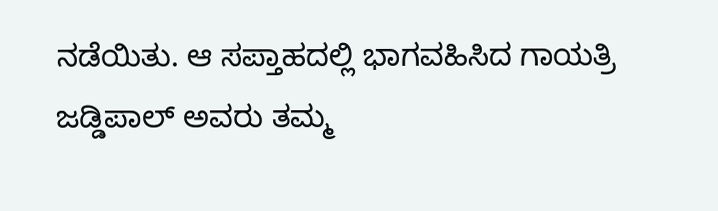ನಡೆಯಿತು. ಆ ಸಪ್ತಾಹದಲ್ಲಿ ಭಾಗವಹಿಸಿದ ಗಾಯತ್ರಿ ಜಡ್ಡಿಪಾಲ್ ಅವರು ತಮ್ಮ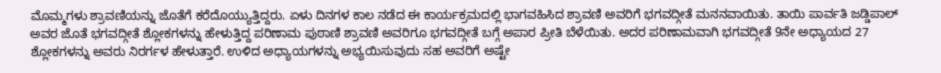ಮೊಮ್ಮಗಳು ಶ್ರಾವಣಿಯನ್ನು ಜೊತೆಗೆ ಕರೆದೊಯ್ಯುತ್ತಿದ್ದರು. ಏಳು ದಿನಗಳ ಕಾಲ ನಡೆದ ಈ ಕಾರ್ಯಕ್ರಮದಲ್ಲಿ ಭಾಗವಹಿಸಿದ ಶ್ರಾವಣಿ ಅವರಿಗೆ ಭಗವದ್ಗೀತೆ ಮನನವಾಯಿತು. ತಾಯಿ ಪಾರ್ವತಿ ಜಡ್ಡಿಪಾಲ್ ಅವರ ಜೊತೆ ಭಗವದ್ಗೀತೆ ಶ್ಲೋಕಗಳನ್ನು ಹೇಳುತ್ತಿದ್ದ ಪರಿಣಾಮ ಪುಠಾಣಿ ಶ್ರಾವಣಿ ಅವರಿಗೂ ಭಗವದ್ಗೀತೆ ಬಗ್ಗೆ ಅಪಾರ ಪ್ರೀತಿ ಬೆಳೆಯಿತು. ಅದರ ಪರಿಣಾಮವಾಗಿ ಭಗವದ್ಗೀತೆ 9ನೇ ಅಧ್ಯಾಯದ 27 ಶ್ಲೋಕಗಳನ್ನು ಅವರು ನಿರರ್ಗಳ ಹೇಳುತ್ತಾರೆ. ಉಳಿದ ಅಧ್ಯಾಯಗಳನ್ನು ಅಭ್ಯಯಿಸುವುದು ಸಹ ಅವರಿಗೆ ಅಷ್ಟೇ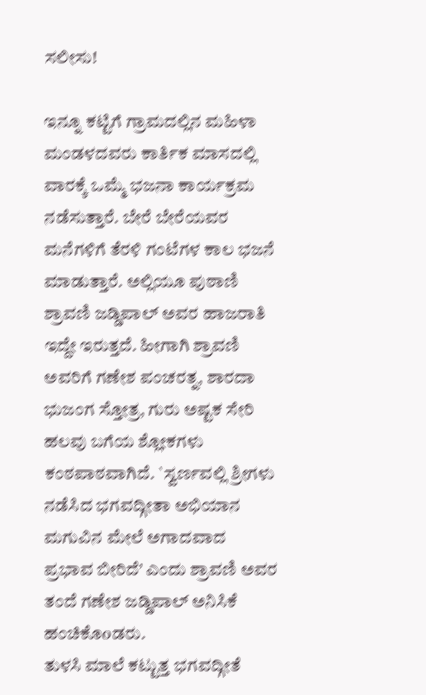ಸಲೀಸು!

ಇನ್ನೂ ಕಟ್ಟಿಗೆ ಗ್ರಾಮದಲ್ಲಿನ ಮಹಿಳಾ ಮಂಡಳದವರು ಕಾರ್ತಿಕ ಮಾಸದಲ್ಲಿ ವಾರಕ್ಕೆ ಒಮ್ಮೆ ಭಜನಾ ಕಾರ್ಯಕ್ರಮ ನಡೆಸುತ್ತಾರೆ. ಬೇರೆ ಬೇರೆಯವರ ಮನೆಗಳಿಗೆ ತೆರಳಿ ಗಂಟೆಗಳ ಕಾಲ ಭಜನೆ ಮಾಡುತ್ತಾರೆ. ಅಲ್ಲಿಯೂ ಪುಠಾಣಿ ಶ್ರಾವಣಿ ಜಡ್ಡಿಪಾಲ್ ಅವರ ಹಾಜರಾತಿ ಇದ್ದೇ ಇರುತ್ತದೆ. ಹೀಗಾಗಿ ಶ್ರಾವಣಿ ಅವರಿಗೆ ಗಣೇಶ ಪಂಚರತ್ನ, ಶಾರದಾ ಭುಜಂಗ ಸ್ತೋತ್ರ, ಗುರು ಅಷ್ಟಕ ಸೇರಿ ಹಲವು ಬಗೆಯ ಶ್ಲೋಕಗಳು ಕಂಠಪಾಠವಾಗಿದೆ. `ಸ್ವರ್ಣವಲ್ಲಿ ಶ್ರೀಗಳು ನಡೆಸಿದ ಭಗವದ್ಗೀತಾ ಅಭಿಯಾನ ಮಗುವಿನ ಮೇಲೆ ಅಗಾದವಾದ ಪ್ರಭಾವ ಬೀರಿದೆ’ ಎಂದು ಶ್ರಾವಣಿ ಅವರ ತಂದೆ ಗಣೇಶ ಜಡ್ಡಿಪಾಲ್ ಅನಿಸಿಕೆ ಹಂಚಿಕೊoಡರು.
ತುಳಸಿ ಮಾಲೆ ಕಟ್ಟುತ್ತ ಭಗವದ್ಗೀತೆ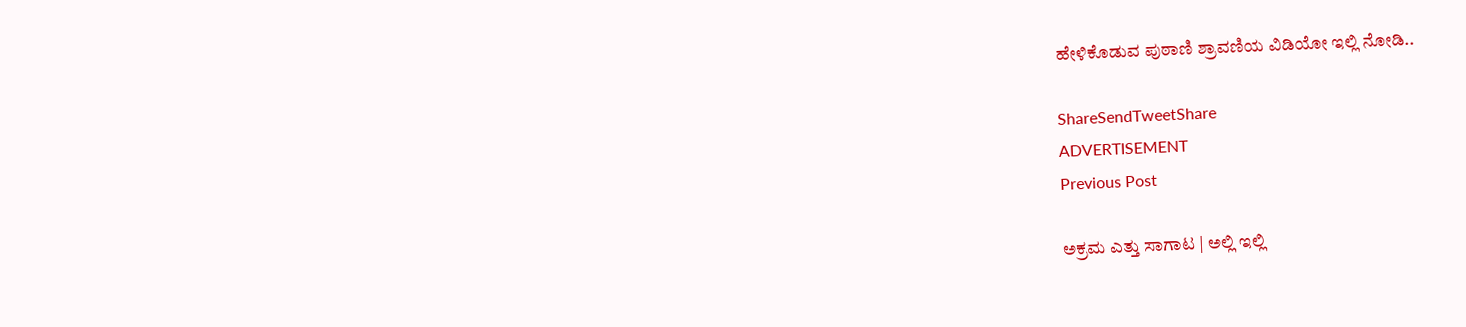ಹೇಳಿಕೊಡುವ ಪುಠಾಣಿ ಶ್ರಾವಣಿಯ ವಿಡಿಯೋ ಇಲ್ಲಿ ನೋಡಿ..

ShareSendTweetShare
ADVERTISEMENT
Previous Post

ಅಕ್ರಮ ಎತ್ತು ಸಾಗಾಟ | ಅಲ್ಲಿ ಇಲ್ಲಿ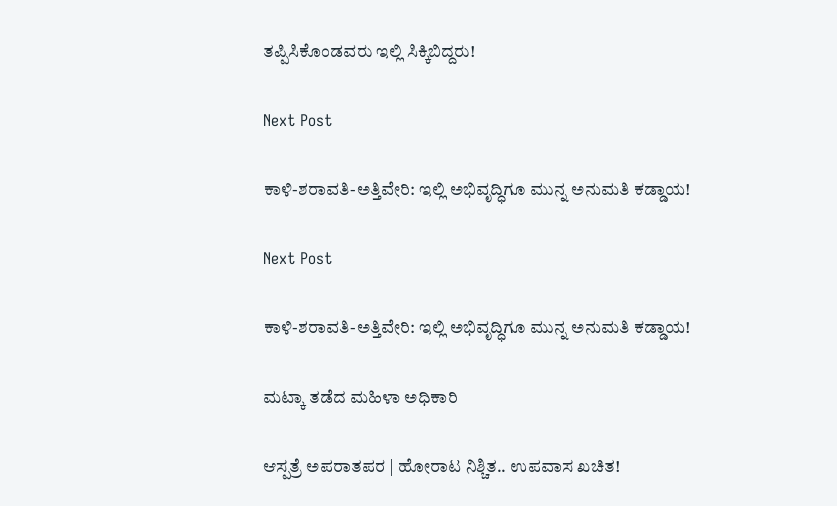ತಪ್ಪಿಸಿಕೊಂಡವರು ಇಲ್ಲಿ ಸಿಕ್ಕಿಬಿದ್ದರು!

Next Post

ಕಾಳಿ-ಶರಾವತಿ-ಅತ್ತಿವೇರಿ: ಇಲ್ಲಿ ಅಭಿವೃದ್ಧಿಗೂ ಮುನ್ನ ಅನುಮತಿ ಕಡ್ಡಾಯ!

Next Post

ಕಾಳಿ-ಶರಾವತಿ-ಅತ್ತಿವೇರಿ: ಇಲ್ಲಿ ಅಭಿವೃದ್ಧಿಗೂ ಮುನ್ನ ಅನುಮತಿ ಕಡ್ಡಾಯ!

ಮಟ್ಕಾ ತಡೆದ ಮಹಿಳಾ ಅಧಿಕಾರಿ

ಆಸ್ಪತ್ರೆ ಅಪರಾತಪರ | ಹೋರಾಟ ನಿಶ್ಚಿತ.. ಉಪವಾಸ ಖಚಿತ!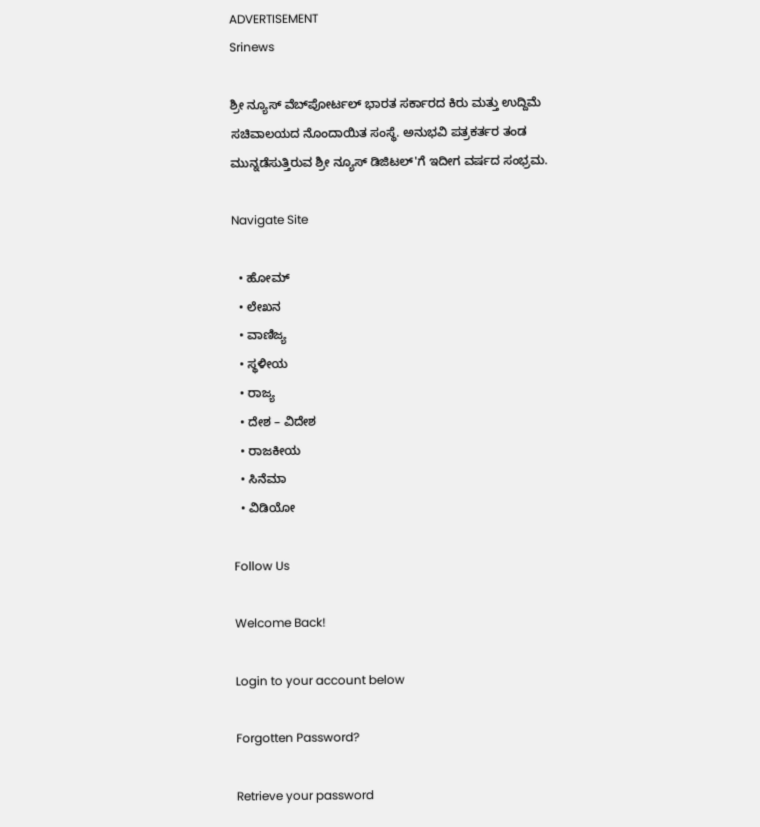ADVERTISEMENT
Srinews

ಶ್ರೀ ನ್ಯೂಸ್ ವೆಬ್‌ಪೋರ್ಟಲ್ ಭಾರತ ಸರ್ಕಾರದ ಕಿರು ಮತ್ತು ಉದ್ದಿಮೆ ಸಚಿವಾಲಯದ ನೊಂದಾಯಿತ ಸಂಸ್ಥೆ. ಅನುಭವಿ ಪತ್ರಕರ್ತರ ತಂಡ ಮುನ್ನಡೆಸುತ್ತಿರುವ ಶ್ರೀ ನ್ಯೂಸ್ ಡಿಜಿಟಲ್'ಗೆ ಇದೀಗ ವರ್ಷದ ಸಂಭ್ರಮ.

Navigate Site

  • ಹೋಮ್
  • ಲೇಖನ
  • ವಾಣಿಜ್ಯ
  • ಸ್ಥಳೀಯ
  • ರಾಜ್ಯ
  • ದೇಶ – ವಿದೇಶ
  • ರಾಜಕೀಯ
  • ಸಿನೆಮಾ
  • ವಿಡಿಯೋ

Follow Us

Welcome Back!

Login to your account below

Forgotten Password?

Retrieve your password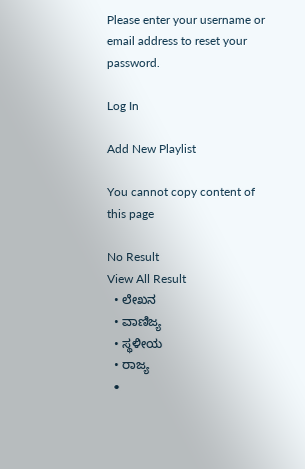Please enter your username or email address to reset your password.

Log In

Add New Playlist

You cannot copy content of this page

No Result
View All Result
  • ಲೇಖನ
  • ವಾಣಿಜ್ಯ
  • ಸ್ಥಳೀಯ
  • ರಾಜ್ಯ
  •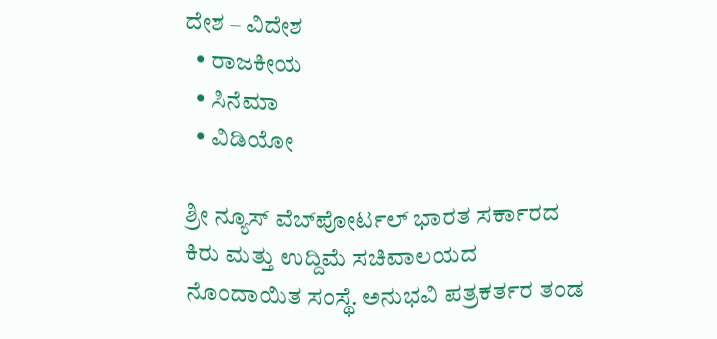ದೇಶ – ವಿದೇಶ
  • ರಾಜಕೀಯ
  • ಸಿನೆಮಾ
  • ವಿಡಿಯೋ

ಶ್ರೀ ನ್ಯೂಸ್ ವೆಬ್‌ಪೋರ್ಟಲ್ ಭಾರತ ಸರ್ಕಾರದ ಕಿರು ಮತ್ತು ಉದ್ದಿಮೆ ಸಚಿವಾಲಯದ ನೊಂದಾಯಿತ ಸಂಸ್ಥೆ. ಅನುಭವಿ ಪತ್ರಕರ್ತರ ತಂಡ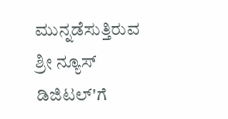ಮುನ್ನಡೆಸುತ್ತಿರುವ ಶ್ರೀ ನ್ಯೂಸ್ ಡಿಜಿಟಲ್'ಗೆ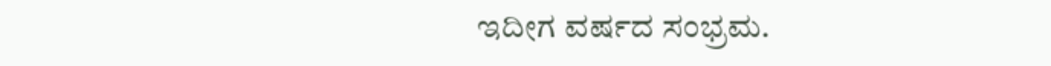ಇದೀಗ ವರ್ಷದ ಸಂಭ್ರಮ.